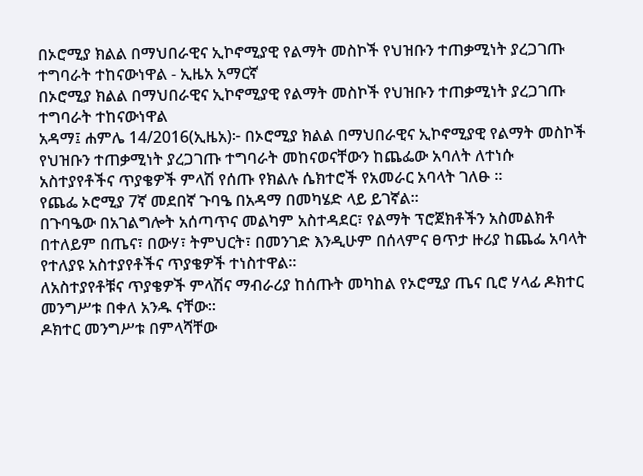በኦሮሚያ ክልል በማህበራዊና ኢኮኖሚያዊ የልማት መስኮች የህዝቡን ተጠቃሚነት ያረጋገጡ ተግባራት ተከናውነዋል - ኢዜአ አማርኛ
በኦሮሚያ ክልል በማህበራዊና ኢኮኖሚያዊ የልማት መስኮች የህዝቡን ተጠቃሚነት ያረጋገጡ ተግባራት ተከናውነዋል
አዳማ፤ ሐምሌ 14/2016(ኢዜአ)፦ በኦሮሚያ ክልል በማህበራዊና ኢኮኖሚያዊ የልማት መስኮች የህዝቡን ተጠቃሚነት ያረጋገጡ ተግባራት መከናወናቸውን ከጨፌው አባለት ለተነሱ አስተያየቶችና ጥያቄዎች ምላሽ የሰጡ የክልሉ ሴክተሮች የአመራር አባላት ገለፁ ።
የጨፌ ኦሮሚያ 7ኛ መደበኛ ጉባዔ በአዳማ በመካሄድ ላይ ይገኛል።
በጉባዔው በአገልግሎት አሰጣጥና መልካም አስተዳደር፣ የልማት ፕሮጀክቶችን አስመልክቶ በተለይም በጤና፣ በውሃ፣ ትምህርት፣ በመንገድ እንዲሁም በሰላምና ፀጥታ ዙሪያ ከጨፌ አባላት የተለያዩ አስተያየቶችና ጥያቄዎች ተነስተዋል።
ለአስተያየቶቹና ጥያቄዎች ምላሽና ማብራሪያ ከሰጡት መካከል የኦሮሚያ ጤና ቢሮ ሃላፊ ዶክተር መንግሥቱ በቀለ አንዱ ናቸው።
ዶክተር መንግሥቱ በምላሻቸው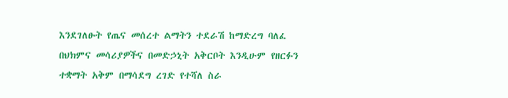እንደገለፁት የጤና መሰረተ ልማትን ተደራሽ ከማድረግ ባለፈ በህክምና መሳሪያዎችና በመድኃኒት አቅርቦት እንዲሁም የዘርፉን ተቋማት አቅም በማሳደግ ረገድ የተሻለ ስራ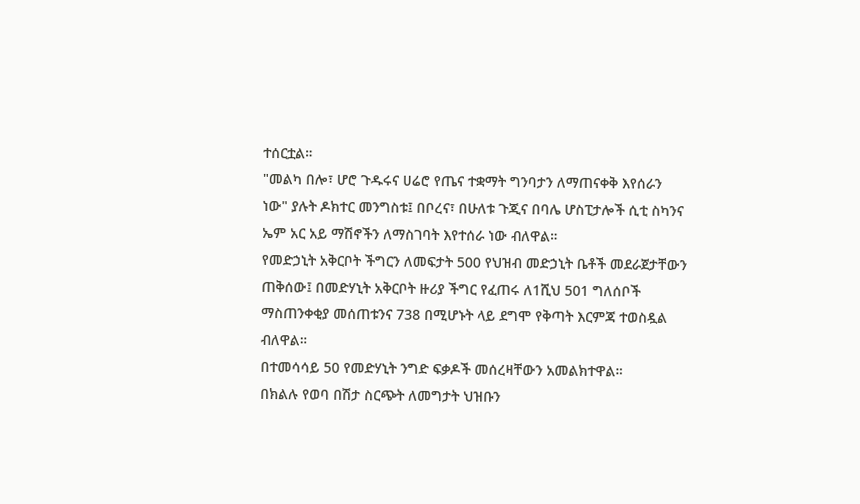ተሰርቷል።
"መልካ በሎ፣ ሆሮ ጉዱሩና ሀሬሮ የጤና ተቋማት ግንባታን ለማጠናቀቅ እየሰራን ነው" ያሉት ዶክተር መንግስቱ፤ በቦረና፣ በሁለቱ ጉጂና በባሌ ሆስፒታሎች ሲቲ ስካንና ኤም አር አይ ማሽኖችን ለማስገባት እየተሰራ ነው ብለዋል።
የመድኃኒት አቅርቦት ችግርን ለመፍታት 500 የህዝብ መድኃኒት ቤቶች መደራጀታቸውን ጠቅሰው፤ በመድሃኒት አቅርቦት ዙሪያ ችግር የፈጠሩ ለ1ሺህ 501 ግለሰቦች ማስጠንቀቂያ መሰጠቱንና 738 በሚሆኑት ላይ ደግሞ የቅጣት እርምጃ ተወስዷል ብለዋል።
በተመሳሳይ 50 የመድሃኒት ንግድ ፍቃዶች መሰረዛቸውን አመልክተዋል።
በክልሉ የወባ በሽታ ስርጭት ለመግታት ህዝቡን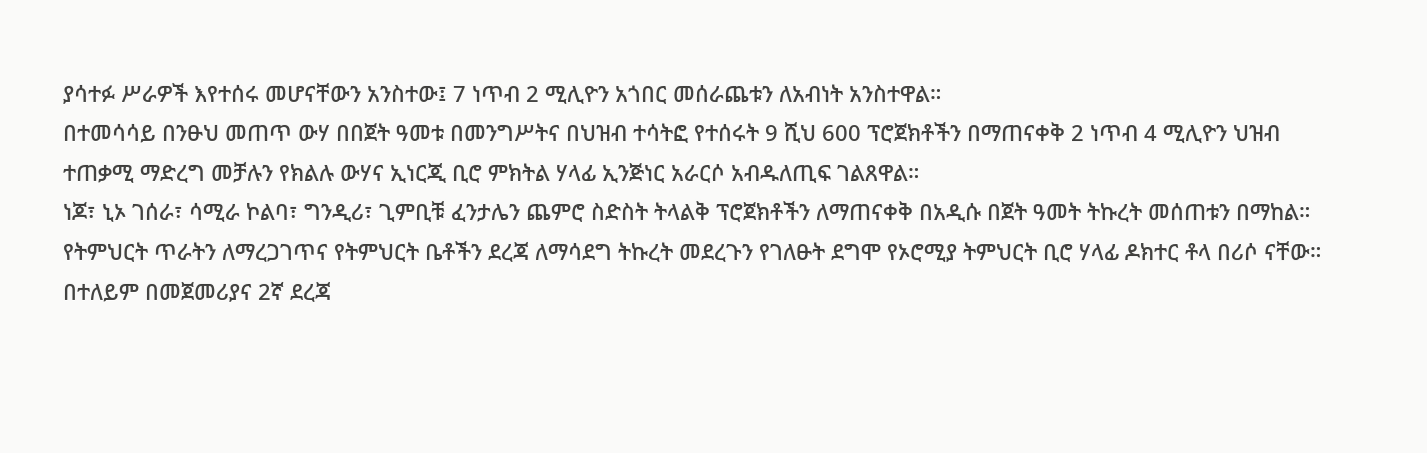ያሳተፉ ሥራዎች እየተሰሩ መሆናቸውን አንስተው፤ 7 ነጥብ 2 ሚሊዮን አጎበር መሰራጨቱን ለአብነት አንስተዋል።
በተመሳሳይ በንፁህ መጠጥ ውሃ በበጀት ዓመቱ በመንግሥትና በህዝብ ተሳትፎ የተሰሩት 9 ሺህ 600 ፕሮጀክቶችን በማጠናቀቅ 2 ነጥብ 4 ሚሊዮን ህዝብ ተጠቃሚ ማድረግ መቻሉን የክልሉ ውሃና ኢነርጂ ቢሮ ምክትል ሃላፊ ኢንጅነር አራርሶ አብዱለጢፍ ገልጸዋል።
ነጆ፣ ኒኦ ገሰራ፣ ሳሚራ ኮልባ፣ ግንዲሪ፣ ጊምቢቹ ፈንታሌን ጨምሮ ስድስት ትላልቅ ፕሮጀክቶችን ለማጠናቀቅ በአዲሱ በጀት ዓመት ትኩረት መሰጠቱን በማከል።
የትምህርት ጥራትን ለማረጋገጥና የትምህርት ቤቶችን ደረጃ ለማሳደግ ትኩረት መደረጉን የገለፁት ደግሞ የኦሮሚያ ትምህርት ቢሮ ሃላፊ ዶክተር ቶላ በሪሶ ናቸው።
በተለይም በመጀመሪያና 2ኛ ደረጃ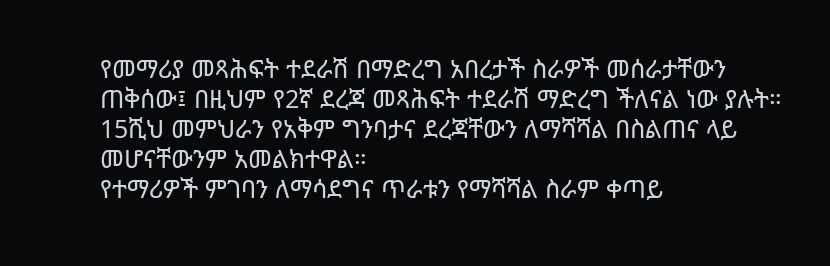የመማሪያ መጻሕፍት ተደራሽ በማድረግ አበረታች ስራዎች መሰራታቸውን ጠቅሰው፤ በዚህም የ2ኛ ደረጃ መጻሕፍት ተደራሽ ማድረግ ችለናል ነው ያሉት።
15ሺህ መምህራን የአቅም ግንባታና ደረጃቸውን ለማሻሻል በስልጠና ላይ መሆናቸውንም አመልክተዋል።
የተማሪዎች ምገባን ለማሳደግና ጥራቱን የማሻሻል ስራም ቀጣይ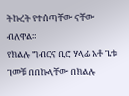ትኩረት የተሰጣቸው ናቸው ብለዋል።
የክልሉ ግብርና ቢሮ ሃላፊ አቶ ጌቱ ገመቹ በበኩላቸው በክልሉ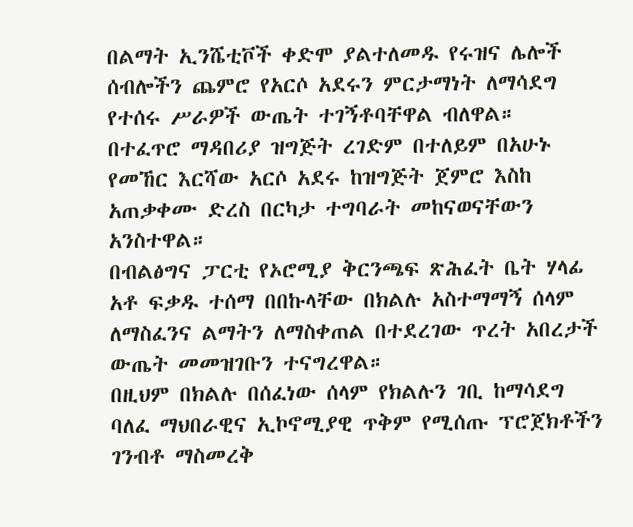በልማት ኢንሼቲቮች ቀድሞ ያልተለመዱ የሩዝና ሌሎች ሰብሎችን ጨምሮ የአርሶ አደሩን ምርታማነት ለማሳደግ የተሰሩ ሥራዎች ውጤት ተገኝቶባቸዋል ብለዋል።
በተፈጥሮ ማዳበሪያ ዝግጅት ረገድም በተለይም በአሁኑ የመኸር እርሻው አርሶ አደሩ ከዝግጅት ጀምሮ እስከ አጠቃቀሙ ድረስ በርካታ ተግባራት መከናወናቸውን አንስተዋል።
በብልፅግና ፓርቲ የኦሮሚያ ቅርንጫፍ ጽሕፈት ቤት ሃላፊ አቶ ፍቃዱ ተሰማ በበኩላቸው በክልሉ አስተማማኝ ሰላም ለማስፈንና ልማትን ለማስቀጠል በተደረገው ጥረት አበረታች ውጤት መመዝገቡን ተናግረዋል።
በዚህም በክልሉ በሰፈነው ሰላም የክልሉን ገቢ ከማሳደግ ባለፈ ማህበራዊና ኢኮኖሚያዊ ጥቅም የሚሰጡ ፕሮጀክቶችን ገንብቶ ማስመረቅ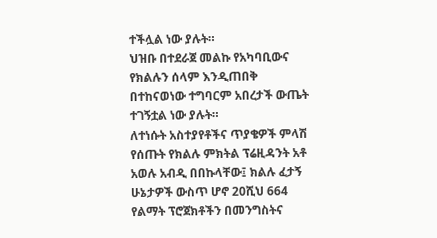ተችሏል ነው ያሉት።
ህዝቡ በተደራጀ መልኩ የአካባቢውና የክልሉን ሰላም እንዲጠበቅ በተከናወነው ተግባርም አበረታች ውጤት ተገኝቷል ነው ያሉት።
ለተነሱት አስተያየቶችና ጥያቄዎች ምላሽ የሰጡት የክልሉ ምክትል ፕሬዚዳንት አቶ አወሉ አብዲ በበኩላቸው፤ ክልሉ ፈታኝ ሁኔታዎች ውስጥ ሆኖ 20ሺህ 664 የልማት ፕሮጀክቶችን በመንግስትና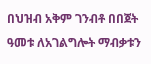በህዝብ አቅም ገንብቶ በበጀት ዓመቱ ለአገልግሎት ማብቃቱን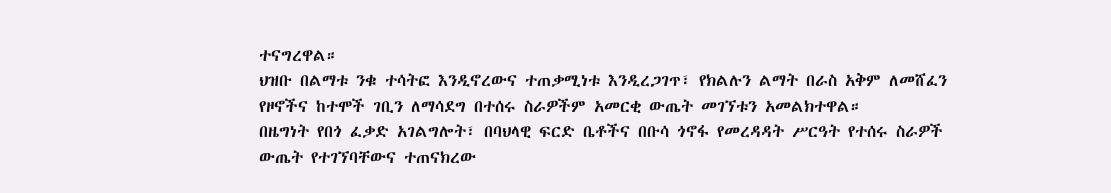ተናግረዋል።
ህዝቡ በልማቱ ንቁ ተሳትፎ እንዲኖረውና ተጠቃሚነቱ እንዲረጋገጥ፣ የክልሉን ልማት በራስ አቅም ለመሸፈን የዞኖችና ከተሞች ገቢን ለማሳደግ በተሰሩ ስራዎችም አመርቂ ውጤት መገኘቱን አመልክተዋል።
በዜግነት የበጎ ፈቃድ አገልግሎት፣ በባህላዊ ፍርድ ቤቶችና በቡሳ ጎኖፋ የመረዳዳት ሥርዓት የተሰሩ ስራዎች ውጤት የተገኘባቸውና ተጠናክረው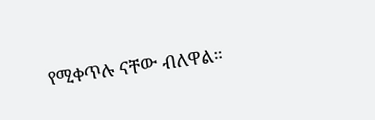የሚቀጥሉ ናቸው ብለዋል።